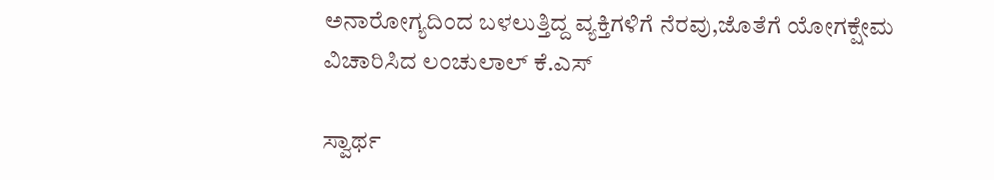ಅನಾರೋಗ್ಯದಿಂದ ಬಳಲುತ್ತಿದ್ದ ವ್ಯಕ್ತಿಗಳಿಗೆ ನೆರವು,ಜೊತೆಗೆ ಯೋಗಕ್ಷೇಮ ವಿಚಾರಿಸಿದ ಲಂಚುಲಾಲ್ ಕೆ.ಎಸ್

ಸ್ವಾರ್ಥ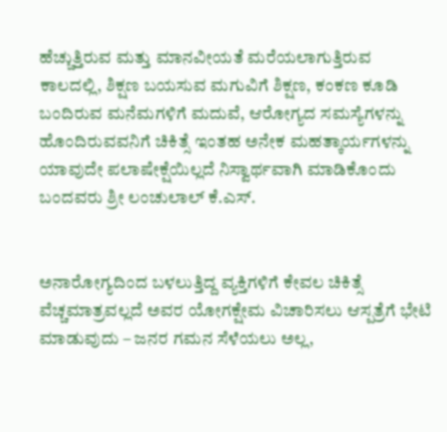ಹೆಚ್ಚುತ್ತಿರುವ ಮತ್ತು ಮಾನವೀಯತೆ ಮರೆಯಲಾಗುತ್ತಿರುವ ಕಾಲದಲ್ಲಿ, ಶಿಕ್ಷಣ ಬಯಸುವ ಮಗುವಿಗೆ ಶಿಕ್ಷಣ, ಕಂಕಣ ಕೂಡಿ ಬಂದಿರುವ ಮನೆಮಗಳಿಗೆ ಮದುವೆ, ಆರೋಗ್ಯದ ಸಮಸ್ಯೆಗಳನ್ನು ಹೊಂದಿರುವವನಿಗೆ ಚಿಕಿತ್ಸೆ ಇಂತಹ ಅನೇಕ ಮಹತ್ಕಾರ್ಯಗಳನ್ನು ಯಾವುದೇ ಪಲಾಷೇಕ್ಷೆಯಿಲ್ಲದೆ ನಿಸ್ವಾರ್ಥವಾಗಿ ಮಾಡಿಕೊಂದು ಬಂದವರು ಶ್ರೀ ಲಂಚುಲಾಲ್ ಕೆ.ಎಸ್‌.


ಅನಾರೋಗ್ಯದಿಂದ ಬಳಲುತ್ತಿದ್ದ ವ್ಯಕ್ತಿಗಳಿಗೆ ಕೇವಲ ಚಿಕಿತ್ಸೆ ವೆಚ್ಚಮಾತ್ರವಲ್ಲದೆ ಅವರ ಯೋಗಕ್ಷೇಮ ವಿಚಾರಿಸಲು ಆಸ್ಪತ್ರೆಗೆ ಭೇಟಿ ಮಾಡುವುದು – ಜನರ ಗಮನ ಸೆಳೆಯಲು ಅಲ್ಲ,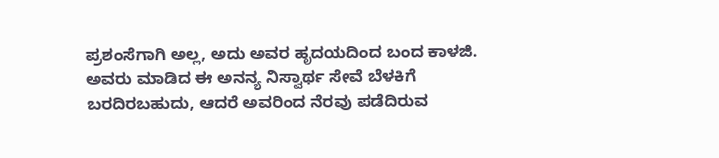ಪ್ರಶಂಸೆಗಾಗಿ ಅಲ್ಲ, ಅದು ಅವರ ಹೃದಯದಿಂದ ಬಂದ ಕಾಳಜಿ.
ಅವರು ಮಾಡಿದ ಈ ಅನನ್ಯ ನಿಸ್ವಾರ್ಥ ಸೇವೆ ಬೆಳಕಿಗೆ ಬರದಿರಬಹುದು, ಆದರೆ ಅವರಿಂದ ನೆರವು ಪಡೆದಿರುವ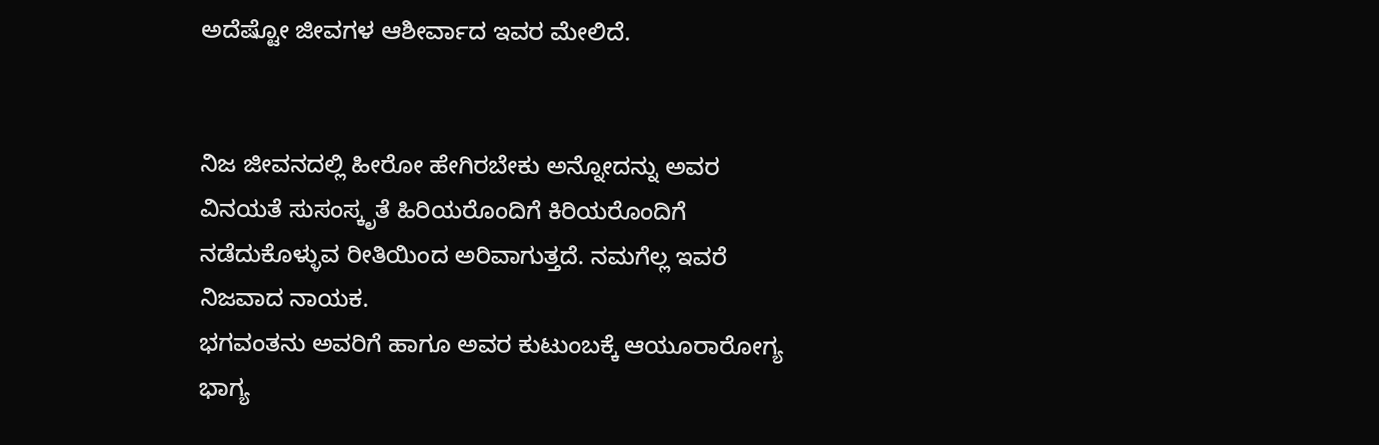ಅದೆಷ್ಟೋ ಜೀವಗಳ ಆಶೀರ್ವಾದ ಇವರ ಮೇಲಿದೆ.


ನಿಜ ಜೀವನದಲ್ಲಿ ಹೀರೋ ಹೇಗಿರಬೇಕು ಅನ್ನೋದನ್ನು ಅವರ ವಿನಯತೆ ಸುಸಂಸ್ಕೃತೆ ಹಿರಿಯರೊಂದಿಗೆ ಕಿರಿಯರೊಂದಿಗೆ ನಡೆದುಕೊಳ್ಳುವ ರೀತಿಯಿಂದ ಅರಿವಾಗುತ್ತದೆ. ನಮಗೆಲ್ಲ ಇವರೆ ನಿಜವಾದ ನಾಯಕ.
ಭಗವಂತನು ಅವರಿಗೆ ಹಾಗೂ ಅವರ ಕುಟುಂಬಕ್ಕೆ ಆಯೂರಾರೋಗ್ಯ ಭಾಗ್ಯ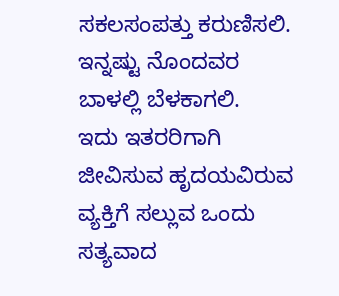ಸಕಲಸಂಪತ್ತು ಕರುಣಿಸಲಿ. ಇನ್ನಷ್ಟು ನೊಂದವರ ಬಾಳಲ್ಲಿ ಬೆಳಕಾಗಲಿ.
ಇದು ಇತರರಿಗಾಗಿ ಜೀವಿಸುವ ಹೃದಯವಿರುವ ವ್ಯಕ್ತಿಗೆ ಸಲ್ಲುವ ಒಂದು ಸತ್ಯವಾದ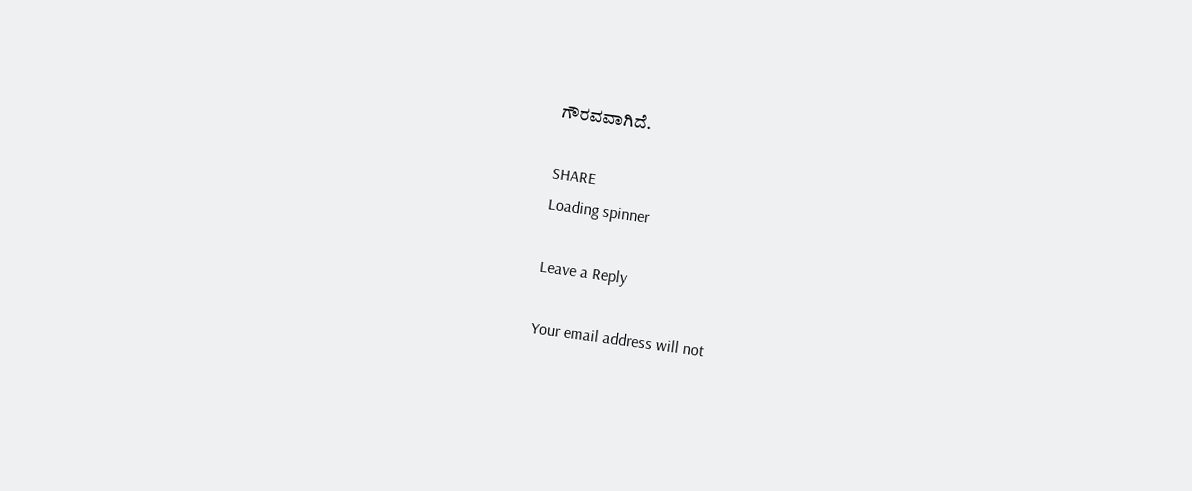ಗೌರವವಾಗಿದೆ.

SHARE
Loading spinner

Leave a Reply

Your email address will not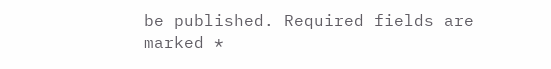be published. Required fields are marked *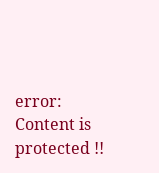error: Content is protected !!